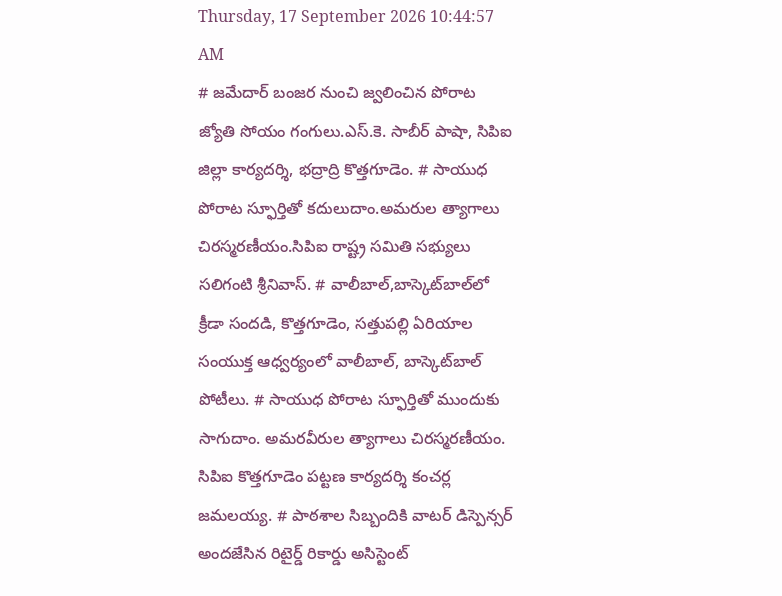Thursday, 17 September 2026 10:44:57 AM
# జమేదార్ బంజర నుంచి జ్వలించిన పోరాట జ్యోతి సోయం గంగులు.ఎస్.కె. సాబీర్ పాషా, సిపిఐ జిల్లా కార్యదర్శి, భద్రాద్రి కొత్తగూడెం. # సాయుధ పోరాట స్ఫూర్తితో కదులుదాం.అమరుల త్యాగాలు చిరస్మరణీయం.సిపిఐ రాష్ట్ర సమితి సభ్యులు సలిగంటి శ్రీనివాస్. # వాలీబాల్‌,బాస్కెట్‌బాల్‌లో క్రీడా సందడి, కొత్తగూడెం, సత్తుపల్లి ఏరియాల సంయుక్త ఆధ్వర్యంలో వాలీబాల్, బాస్కెట్‌బాల్ పోటీలు. # సాయుధ పోరాట స్ఫూర్తితో ముందుకు సాగుదాం. అమరవీరుల త్యాగాలు చిరస్మరణీయం. సిపిఐ కొత్తగూడెం పట్టణ కార్యదర్శి కంచర్ల జమలయ్య. # పాఠశాల సిబ్బందికి వాటర్ డిస్పెన్సర్ అందజేసిన రిటైర్డ్ రికార్డు అసిస్టెంట్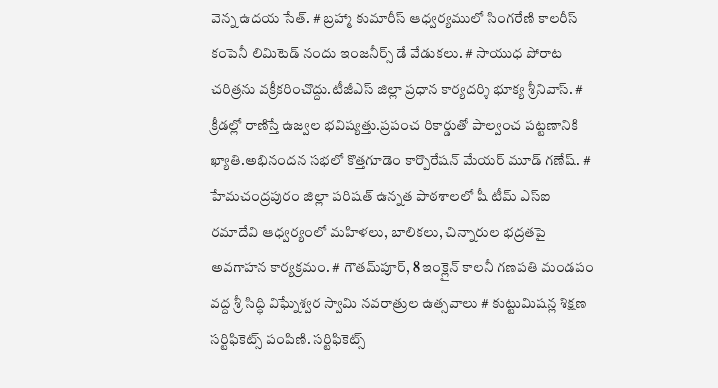వెన్న ఉదయ సేత్. # బ్రహ్మా కుమారీస్ ఆధ్వర్యములో సింగరేణి కాలరీస్ కంపెనీ లిమిటెడ్ నందు ఇంజనీర్స్ డే వేడుకలు. # సాయుధ పోరాట చరిత్రను వక్రీకరించొద్దు.టీజీఎస్ జిల్లా ప్రధాన కార్యదర్శి భూక్య శ్రీనివాస్. # క్రీడల్లో రాణిస్తే ఉజ్వల భవిష్యత్తు.ప్రపంచ రికార్డుతో పాల్వంచ పట్టణానికి ఖ్యాతి.అభినందన సభలో కొత్తగూడెం కార్పొరేషన్ మేయర్ మూడ్ గణేష్. # హేమచంద్రపురం జిల్లా పరిషత్ ఉన్నత పాఠశాలలో షీ టీమ్‌ ఎస్‌ఐ రమాదేవి ఆధ్వర్యంలో మహిళలు, బాలికలు, చిన్నారుల భద్రతపై అవగాహన కార్యక్రమం. # గౌతమ్‌పూర్, 8 ఇంక్లైన్ కాలనీ గణపతి మండపం వద్ద శ్రీ సిద్ధి విఘ్నేశ్వర స్వామి నవరాత్రుల ఉత్సవాలు # కుట్టుమిషన్ల శిక్షణ సర్టిఫికెట్స్ పంపిణి. సర్టిఫికెట్స్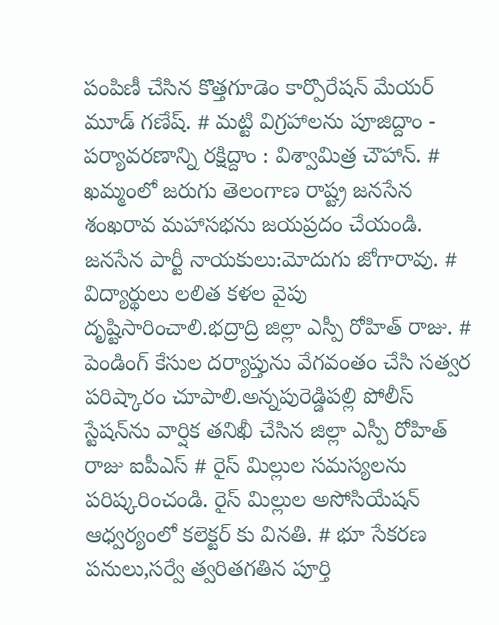పంపిణీ చేసిన కొత్తగూడెం కార్పొరేషన్ మేయర్ మూడ్ గణేష్. # మట్టి విగ్రహాలను పూజిద్దాం - పర్యావరణాన్ని రక్షిద్దాం : విశ్వామిత్ర చౌహాన్. # ఖమ్మంలో జరుగు తెలంగాణ రాష్ట్ర జనసేన శంఖరావ మహాసభను జయప్రదం చేయండి. జనసేన పార్టీ నాయకులు:మోదుగు జోగారావు. # విద్యార్థులు లలిత కళల వైపు దృష్టిసారించాలి.భద్రాద్రి జిల్లా ఎస్పీ రోహిత్ రాజు. # పెండింగ్ కేసుల దర్యాప్తును వేగవంతం చేసి సత్వర పరిష్కారం చూపాలి.అన్నపురెడ్డిపల్లి పోలీస్ స్టేషన్‌ను వార్షిక తనిఖీ చేసిన జిల్లా ఎస్పీ రోహిత్ రాజు ఐపీఎస్ # రైస్ మిల్లుల సమస్యలను పరిష్కరించండి. రైస్ మిల్లుల అసోసియేషన్ ఆధ్వర్యంలో కలెక్టర్ కు వినతి. # భూ సేకరణ పనులు,సర్వే త్వరితగతిన పూర్తి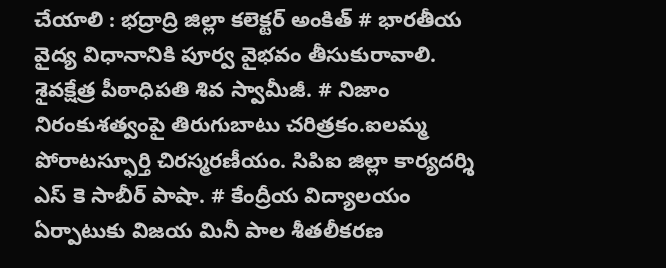చేయాలి : భద్రాద్రి జిల్లా కలెక్టర్ అంకిత్ # భారతీయ వైద్య విధానానికి పూర్వ వైభవం తీసుకురావాలి. శైవక్షేత్ర పీఠాధిపతి శివ స్వామీజీ. # నిజాం నిరంకుశత్వంపై తిరుగుబాటు చరిత్రకం.ఐలమ్మ పోరాటస్ఫూర్తి చిరస్మరణీయం. సిపిఐ జిల్లా కార్యదర్శి ఎస్ కె సాబీర్ పాషా. # కేంద్రీయ విద్యాలయం ఏర్పాటుకు విజయ మినీ పాల శీతలీకరణ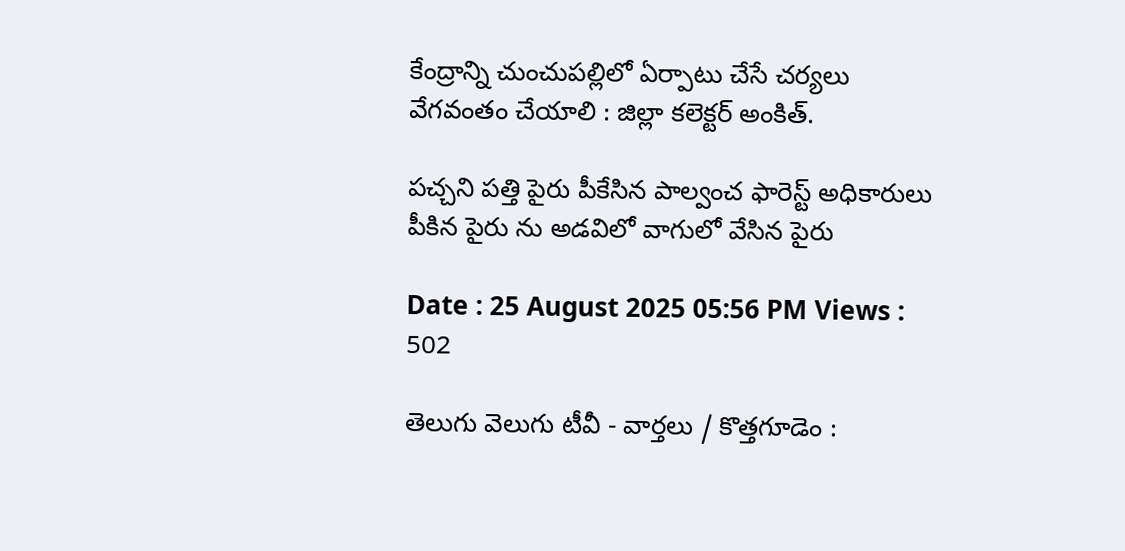కేంద్రాన్ని చుంచుపల్లిలో ఏర్పాటు చేసే చర్యలు వేగవంతం చేయాలి : జిల్లా కలెక్టర్ అంకిత్.

పచ్చని పత్తి పైరు పీకేసిన పాల్వంచ ఫారెస్ట్ అధికారులు పీకిన పైరు ను అడవిలో వాగులో వేసిన పైరు

Date : 25 August 2025 05:56 PM Views : 502

తెలుగు వెలుగు టీవీ - వార్తలు / కొత్తగూడెం :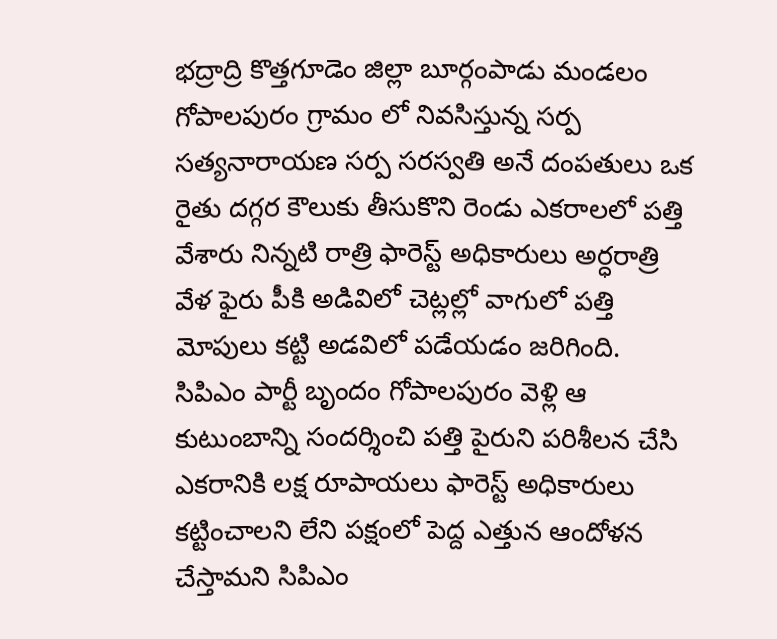భద్రాద్రి కొత్తగూడెం జిల్లా బూర్గంపాడు మండలం గోపాలపురం గ్రామం లో నివసిస్తున్న సర్ప సత్యనారాయణ సర్ప సరస్వతి అనే దంపతులు ఒక రైతు దగ్గర కౌలుకు తీసుకొని రెండు ఎకరాలలో పత్తి వేశారు నిన్నటి రాత్రి ఫారెస్ట్ అధికారులు అర్ధరాత్రి వేళ ఫైరు పీకి అడివిలో చెట్లల్లో వాగులో పత్తి మోపులు కట్టి అడవిలో పడేయడం జరిగింది. సిపిఎం పార్టీ బృందం గోపాలపురం వెళ్లి ఆ కుటుంబాన్ని సందర్శించి పత్తి పైరుని పరిశీలన చేసి ఎకరానికి లక్ష రూపాయలు ఫారెస్ట్ అధికారులు కట్టించాలని లేని పక్షంలో పెద్ద ఎత్తున ఆందోళన చేస్తామని సిపిఎం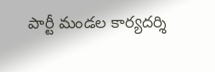పార్టీ మండల కార్యదర్శి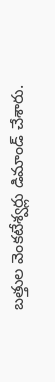బత్తుల వెంకటేశ్వర్లు డిమాండ్ చేశారు.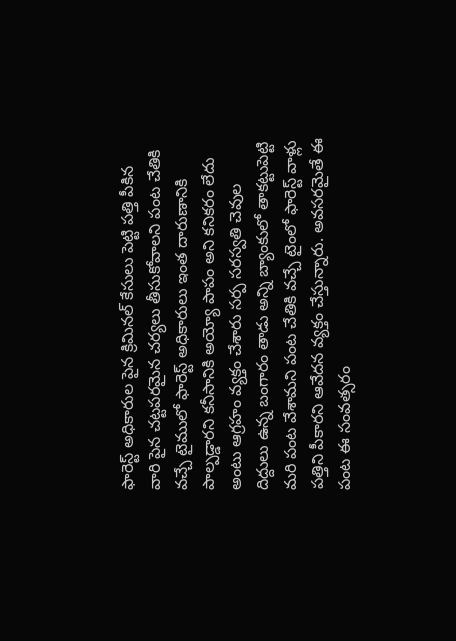ఫారెస్ట్ అధికారుల పైన క్రిమినల్ కేసులు పెట్టి పత్తి పీకిన వారి పైన చట్టపరమైన చర్యలు తీసుకోవాలని పంట చేతికి వచ్చే టైములో ఫారెస్ట్ అధికారులు ఇంత దారుణానికి పాల్పడ్డారని కనీసానికి అయ్యో పాపం అని కనికరం లేదు అంటు ఆగ్రహం వ్యక్తం చేశారు సర్ప సరస్వతి చెవుల దిద్దులు ఉన్న బంగారం తాడు అన్ని బ్యాంకులో తాకట్టుపెట్టి మరి పంట వేశామని పంట చేతికి వచ్చే టైంలో ఫారెస్ట్ వాళ్లు పత్తిని పీకారని ఆవేదన వ్యక్తం చేస్తున్నారు. అవసరమైతే ఈ పంట ఈ సంవత్సరం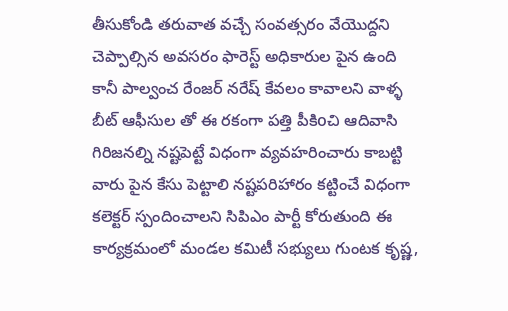తీసుకోండి తరువాత వచ్చే సంవత్సరం వేయొద్దని చెప్పాల్సిన అవసరం ఫారెస్ట్ అధికారుల పైన ఉంది కానీ పాల్వంచ రేంజర్ నరేష్ కేవలం కావాలని వాళ్ళ బీట్ ఆఫీసుల తో ఈ రకంగా పత్తి పీకిoచి ఆదివాసి గిరిజనల్ని నష్టపెట్టే విధంగా వ్యవహరించారు కాబట్టి వారు పైన కేసు పెట్టాలి నష్టపరిహారం కట్టించే విధంగా కలెక్టర్ స్పందించాలని సిపిఎం పార్టీ కోరుతుంది ఈ కార్యక్రమంలో మండల కమిటీ సభ్యులు గుంటక కృష్ణ,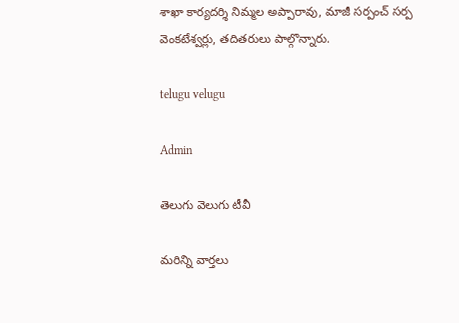శాఖా కార్యదర్శి నిమ్మల అప్పారావు, మాజీ సర్పంచ్ సర్ప వెంకటేశ్వర్లు, తదితరులు పాల్గొన్నారు.

telugu velugu

Admin

తెలుగు వెలుగు టీవీ

మరిన్ని వార్తలు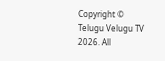Copyright © Telugu Velugu TV 2026. All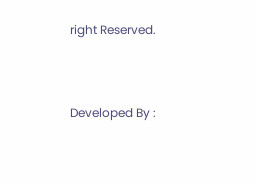right Reserved.



Developed By :